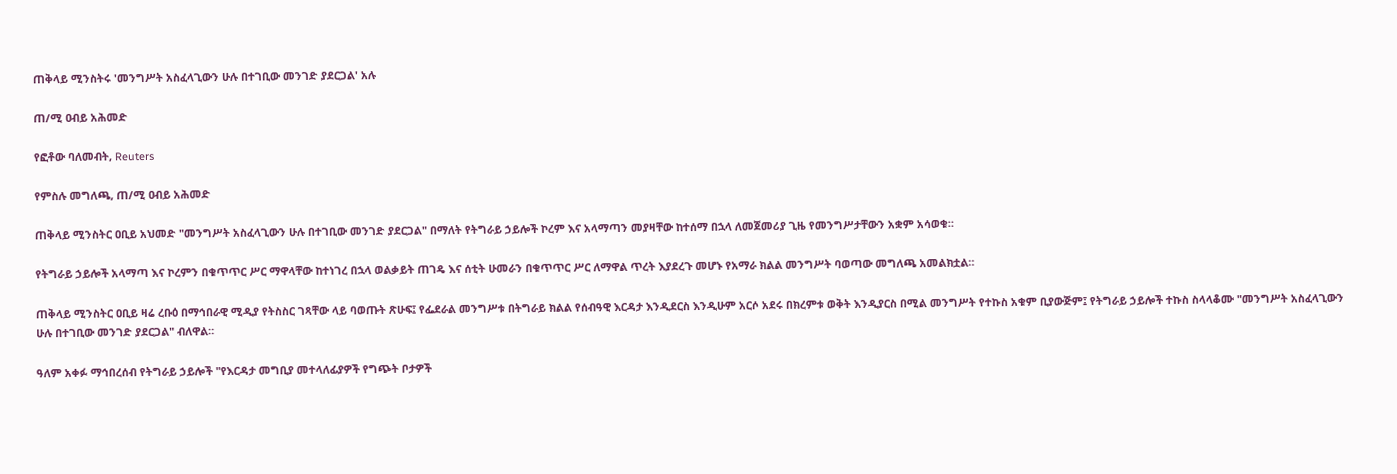ጠቅላይ ሚንስትሩ 'መንግሥት አስፈላጊውን ሁሉ በተገቢው መንገድ ያደርጋል' አሉ

ጠ/ሚ ዐብይ አሕመድ

የፎቶው ባለመብት, Reuters

የምስሉ መግለጫ, ጠ/ሚ ዐብይ አሕመድ

ጠቅላይ ሚንስትር ዐቢይ አህመድ "መንግሥት አስፈላጊውን ሁሉ በተገቢው መንገድ ያደርጋል" በማለት የትግራይ ኃይሎች ኮረም እና አላማጣን መያዛቸው ከተሰማ በኋላ ለመጀመሪያ ጊዜ የመንግሥታቸውን አቋም አሳወቁ።

የትግራይ ኃይሎች አላማጣ እና ኮረምን በቁጥጥር ሥር ማዋላቸው ከተነገረ በኋላ ወልቃይት ጠገዴ እና ሰቲት ሁመራን በቁጥጥር ሥር ለማዋል ጥረት እያደረጉ መሆኑ የአማራ ክልል መንግሥት ባወጣው መግለጫ አመልክቷል።

ጠቅላይ ሚንስትር ዐቢይ ዛሬ ረቡዕ በማኅበራዊ ሚዲያ የትስስር ገጻቸው ላይ ባወጡት ጽሁፍ፤ የፌደራል መንግሥቱ በትግራይ ክልል የሰብዓዊ እርዳታ እንዲደርስ እንዲሁም አርሶ አደሩ በክረምቱ ወቅት እንዲያርስ በሚል መንግሥት የተኩስ አቁም ቢያውጅም፤ የትግራይ ኃይሎች ተኩስ ስላላቆሙ "መንግሥት አስፈላጊውን ሁሉ በተገቢው መንገድ ያደርጋል" ብለዋል።

ዓለም አቀፉ ማኅበረሰብ የትግራይ ኃይሎች "የእርዳታ መግቢያ መተላለፊያዎች የግጭት ቦታዎች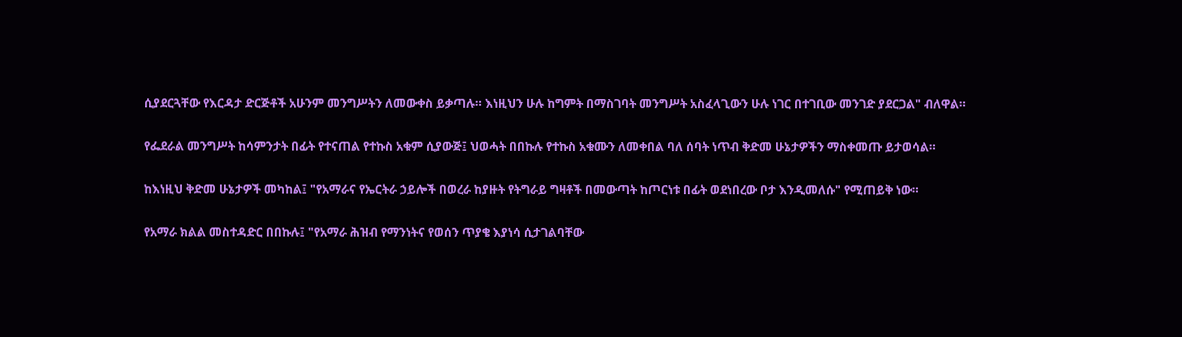ሲያደርጓቸው የእርዳታ ድርጅቶች አሁንም መንግሥትን ለመውቀስ ይቃጣሉ። እነዚህን ሁሉ ከግምት በማስገባት መንግሥት አስፈላጊውን ሁሉ ነገር በተገቢው መንገድ ያደርጋል" ብለዋል።

የፌደራል መንግሥት ከሳምንታት በፊት የተናጠል የተኩስ አቁም ሲያውጅ፤ ህወሓት በበኩሉ የተኩስ አቁሙን ለመቀበል ባለ ሰባት ነጥብ ቅድመ ሁኔታዎችን ማስቀመጡ ይታወሳል።

ከእነዚህ ቅድመ ሁኔታዎች መካከል፤ "የአማራና የኤርትራ ኃይሎች በወረራ ከያዙት የትግራይ ግዛቶች በመውጣት ከጦርነቱ በፊት ወደነበረው ቦታ እንዲመለሱ" የሚጠይቅ ነው።

የአማራ ክልል መስተዳድር በበኩሉ፤ "የአማራ ሕዝብ የማንነትና የወሰን ጥያቄ እያነሳ ሲታገልባቸው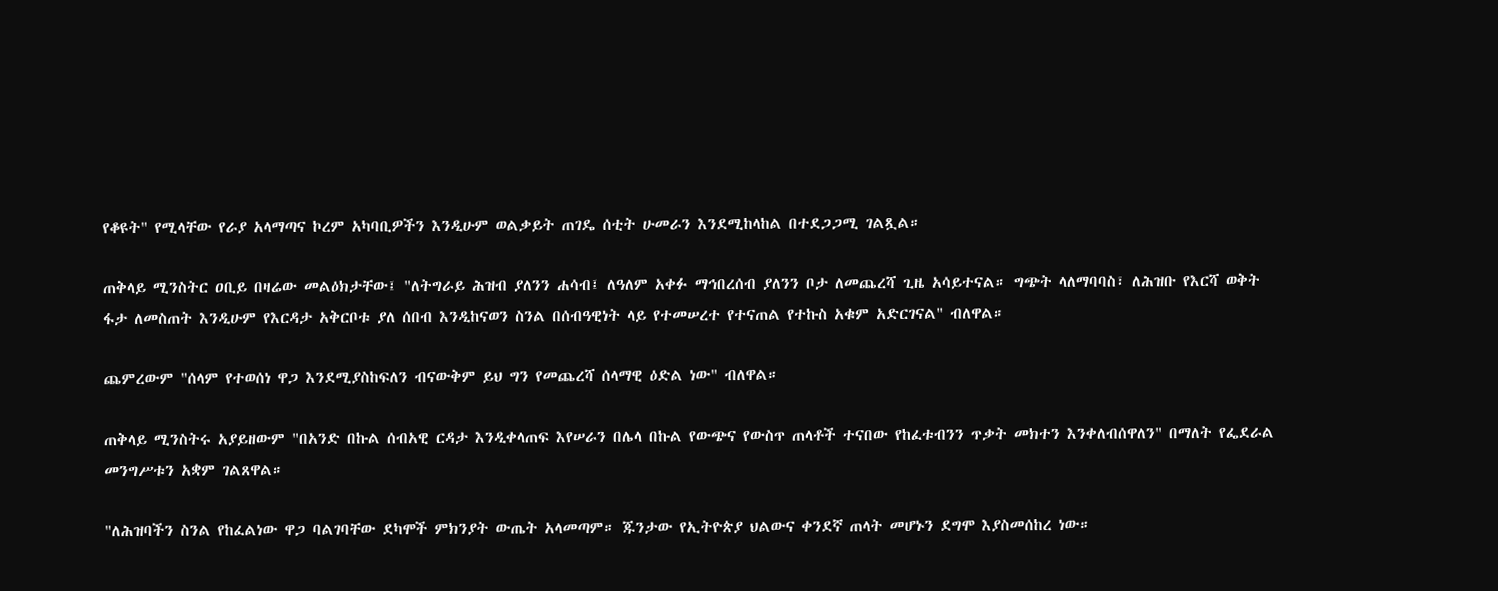የቆዩት" የሚላቸው የራያ አላማጣና ኮረም አካባቢዎችን እንዲሁም ወልቃይት ጠገዴ ሰቲት ሁመራን እንደሚከላከል በተደጋጋሚ ገልጿል።

ጠቅላይ ሚንስትር ዐቢይ በዛሬው መልዕክታቸው፤ "ለትግራይ ሕዝብ ያለንን ሐሳብ፤ ለዓለም አቀፉ ማኅበረሰብ ያለንን ቦታ ለመጨረሻ ጊዜ አሳይተናል። ግጭት ላለማባባስ፣ ለሕዝቡ የእርሻ ወቅት ፋታ ለመስጠት እንዲሁም የእርዳታ አቅርቦቱ ያለ ሰበብ እንዲከናወን ስንል በሰብዓዊነት ላይ የተመሠረተ የተናጠል የተኩስ አቁም አድርገናል" ብለዋል።

ጨምረውም "ሰላም የተወሰነ ዋጋ እንደሚያስከፍለን ብናውቅም ይህ ግን የመጨረሻ ሰላማዊ ዕድል ነው" ብለዋል።

ጠቅላይ ሚንስትሩ አያይዘውም "በአንድ በኩል ሰብአዊ ርዳታ እንዲቀላጠፍ እየሠራን በሌላ በኩል የውጭና የውስጥ ጠላቶች ተናበው የከፈቱብንን ጥቃት መክተን እንቀለብሰዋለን" በማለት የፌደራል መንግሥቱን አቋም ገልጸዋል።

"ለሕዝባችን ስንል የከፈልነው ዋጋ ባልገባቸው ደካሞች ምክንያት ውጤት አላመጣም። ጁንታው የኢትዮጵያ ህልውና ቀንደኛ ጠላት መሆኑን ደግሞ እያስመሰከረ ነው።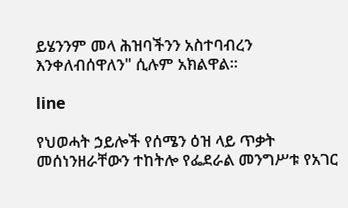ይሄንንም መላ ሕዝባችንን አስተባብረን እንቀለብሰዋለን" ሲሉም አክልዋል።

line

የህወሓት ኃይሎች የሰሜን ዕዝ ላይ ጥቃት መሰነንዘራቸውን ተከትሎ የፌደራል መንግሥቱ የአገር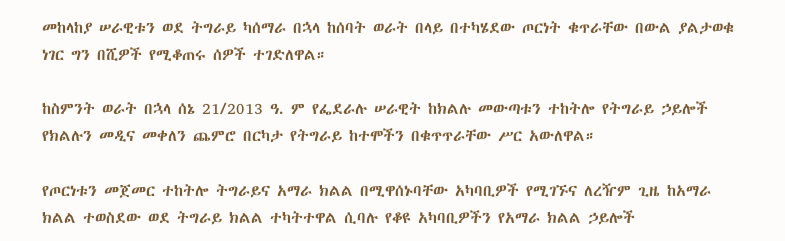መከላከያ ሠራዊቱን ወደ ትግራይ ካሰማራ በኋላ ከሰባት ወራት በላይ በተካሄደው ጦርነት ቁጥራቸው በውል ያልታወቁ ነገር ግን በሺዎች የሚቆጠሩ ሰዎች ተገድለዋል።

ከስምንት ወራት በኋላ ሰኔ 21/2013 ዓ. ም የፌደራሉ ሠራዊት ከክልሉ መውጣቱን ተከትሎ የትግራይ ኃይሎች የክልሉን መዲና መቀለን ጨምሮ በርካታ የትግራይ ከተሞችን በቁጥጥራቸው ሥር አውለዋል።

የጦርነቱን መጀመር ተከትሎ ትግራይና አማራ ክልል በሚዋሰኑባቸው አካባቢዎች የሚገኙና ለረዥም ጊዜ ከአማራ ክልል ተወስደው ወደ ትግራይ ክልል ተካትተዋል ሲባሉ የቆዩ አካባቢዎችን የአማራ ክልል ኃይሎች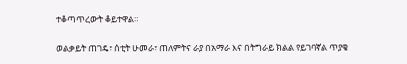ተቆጣጥረውት ቆይተዋል።

ወልቃይት ጠገዴ፣ ሰቲት ሁመራ፣ ጠለምትና ራያ በአማራ እና በትግራይ ክልል የይገባኛል ጥያቄ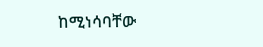ከሚነሳባቸው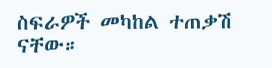ስፍራዎች መካከል ተጠቃሽ ናቸው።